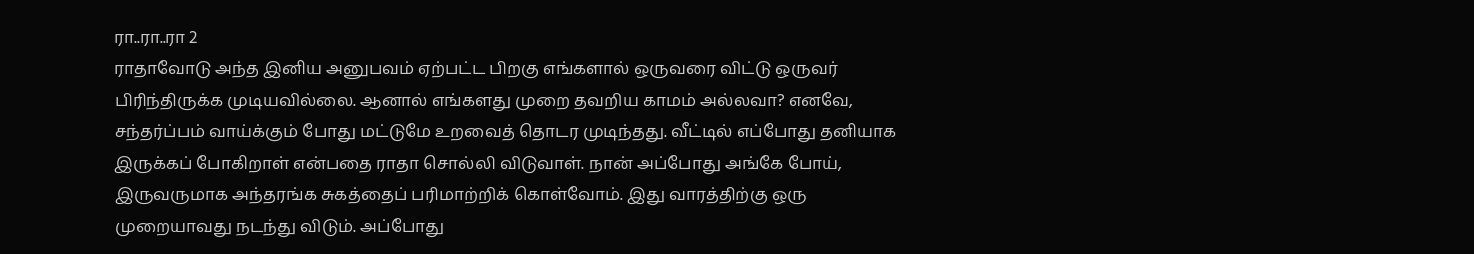ரா..ரா..ரா 2
ராதாவோடு அந்த இனிய அனுபவம் ஏற்பட்ட பிறகு எங்களால் ஒருவரை விட்டு ஒருவர் பிரிந்திருக்க முடியவில்லை. ஆனால் எங்களது முறை தவறிய காமம் அல்லவா? எனவே, சந்தர்ப்பம் வாய்க்கும் போது மட்டுமே உறவைத் தொடர முடிந்தது. வீட்டில் எப்போது தனியாக இருக்கப் போகிறாள் என்பதை ராதா சொல்லி விடுவாள். நான் அப்போது அங்கே போய், இருவருமாக அந்தரங்க சுகத்தைப் பரிமாற்றிக் கொள்வோம். இது வாரத்திற்கு ஒரு முறையாவது நடந்து விடும். அப்போது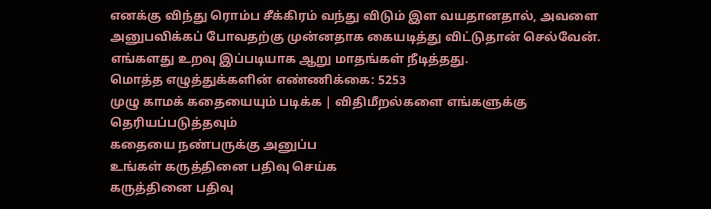எனக்கு விந்து ரொம்ப சீக்கிரம் வந்து விடும் இள வயதானதால், அவளை அனுபவிக்கப் போவதற்கு முன்னதாக கையடித்து விட்டுதான் செல்வேன். எங்களது உறவு இப்படியாக ஆறு மாதங்கள் நீடித்தது.
மொத்த எழுத்துக்களின் எண்ணிக்கை: 5253
முழு காமக் கதையையும் படிக்க | விதிமீறல்களை எங்களுக்கு தெரியப்படுத்தவும்
கதையை நண்பருக்கு அனுப்ப
உங்கள் கருத்தினை பதிவு செய்க
கருத்தினை பதிவு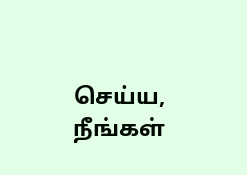செய்ய, நீங்கள்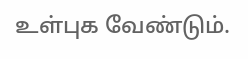உள்புக வேண்டும்.